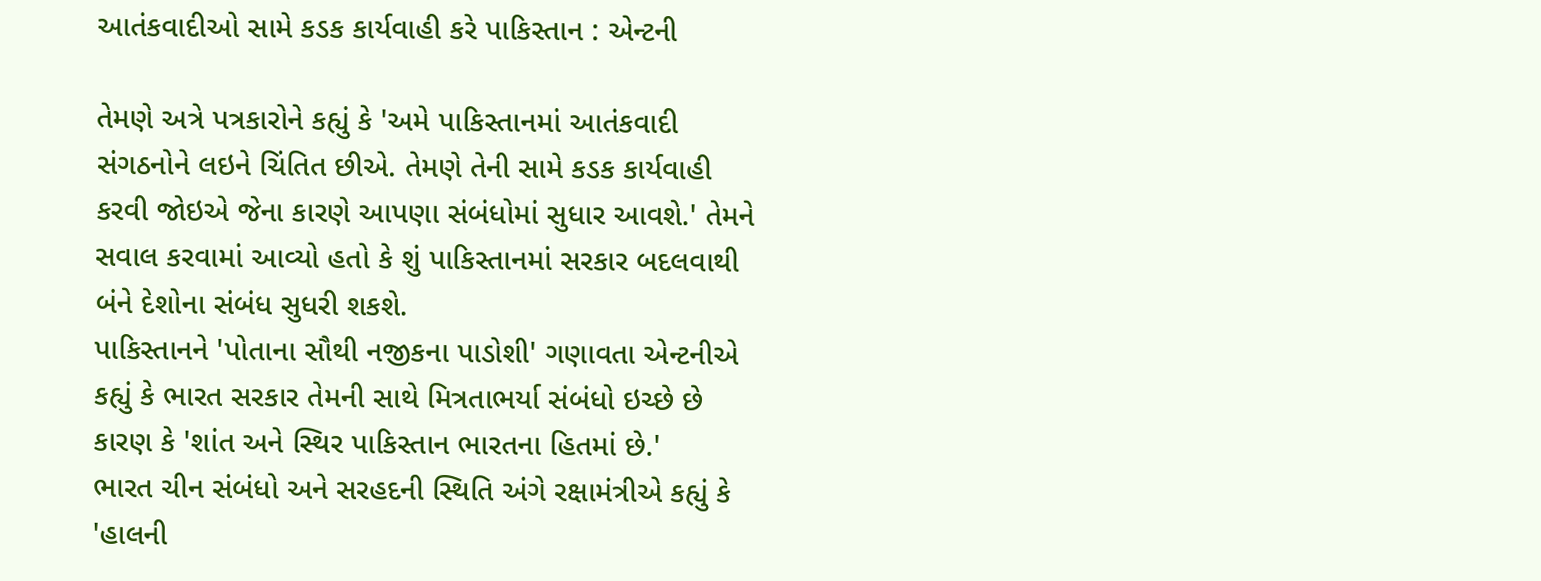આતંકવાદીઓ સામે કડક કાર્યવાહી કરે પાકિસ્તાન : એન્ટની

તેમણે અત્રે પત્રકારોને કહ્યું કે 'અમે પાકિસ્તાનમાં આતંકવાદી સંગઠનોને લઇને ચિંતિત છીએ. તેમણે તેની સામે કડક કાર્યવાહી કરવી જોઇએ જેના કારણે આપણા સંબંધોમાં સુધાર આવશે.' તેમને સવાલ કરવામાં આવ્યો હતો કે શું પાકિસ્તાનમાં સરકાર બદલવાથી બંને દેશોના સંબંધ સુધરી શકશે.
પાકિસ્તાનને 'પોતાના સૌથી નજીકના પાડોશી' ગણાવતા એન્ટનીએ કહ્યું કે ભારત સરકાર તેમની સાથે મિત્રતાભર્યા સંબંધો ઇચ્છે છે કારણ કે 'શાંત અને સ્થિર પાકિસ્તાન ભારતના હિતમાં છે.'
ભારત ચીન સંબંધો અને સરહદની સ્થિતિ અંગે રક્ષામંત્રીએ કહ્યું કે 'હાલની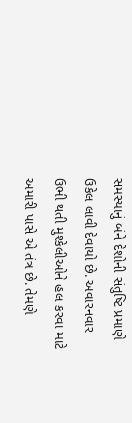સમસ્યાનું બંને દેશોની સંતુષ્ટિ પ્રમાણે ઉકેલ લાવી દેવાયો છે. અવારનવાર ઉભી થતી મુશ્કેલીઓને હલ કરવા માટે અમારી પાસે એ તંત્ર છે. તેમણે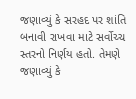જણાવ્યું કે સરહદ પર શાંતિ બનાવી રાખવા માટે સર્વોચ્ચ સ્તરનો નિર્ણય હતો. તેમણે જણાવ્યું કે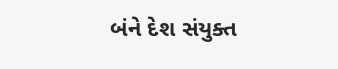બંને દેશ સંયુક્ત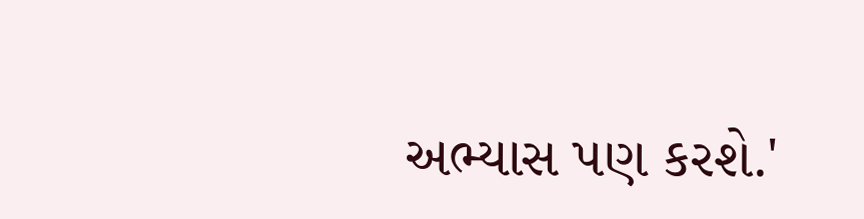અભ્યાસ પણ કરશે.'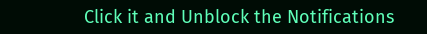Click it and Unblock the Notifications